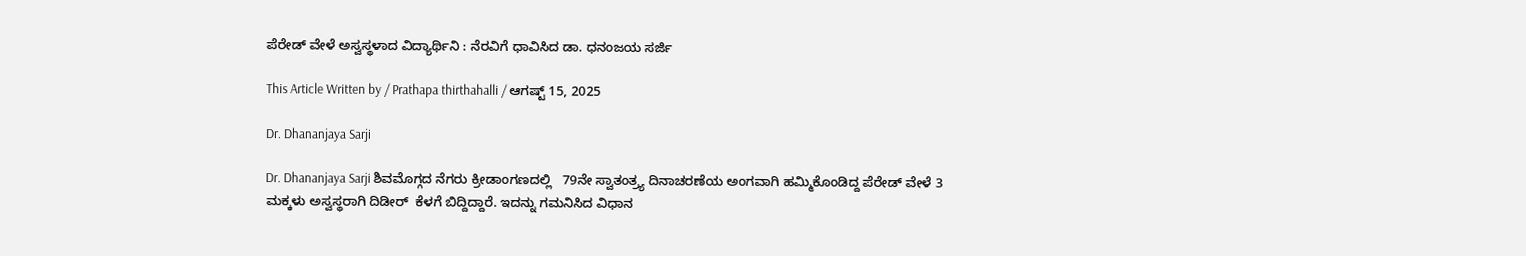ಪೆರೇಡ್ ವೇಳೆ ಅಸ್ವಸ್ಥಳಾದ ವಿದ್ಯಾರ್ಥಿನಿ : ನೆರವಿಗೆ ಧಾವಿಸಿದ ಡಾ. ಧನಂಜಯ ಸರ್ಜಿ

This Article Written by / Prathapa thirthahalli / ಆಗಷ್ಟ್ 15, 2025

Dr. Dhananjaya Sarji

Dr. Dhananjaya Sarji ಶಿವಮೊಗ್ಗದ ನೆಗರು ಕ್ರೀಡಾಂಗಣದಲ್ಲಿ   79ನೇ ಸ್ವಾತಂತ್ರ್ಯ ದಿನಾಚರಣೆಯ ಅಂಗವಾಗಿ ಹಮ್ಮಿಕೊಂಡಿದ್ದ ಪೆರೇಡ್ ವೇಳೆ 3 ಮಕ್ಕಳು ಅಸ್ವಸ್ಥರಾಗಿ ದಿಡೀರ್  ಕೆಳಗೆ ಬಿದ್ದಿದ್ದಾರೆ. ಇದನ್ನು ಗಮನಿಸಿದ ವಿಧಾನ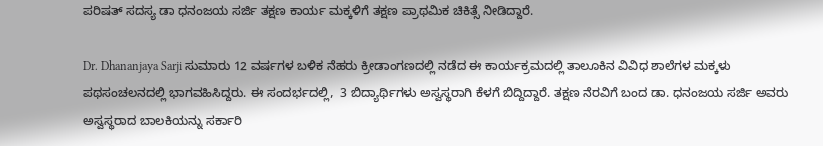ಪರಿಷತ್ ಸದಸ್ಯ ಡಾ ಧನಂಜಯ ಸರ್ಜಿ ತಕ್ಷಣ ಕಾರ್ಯ ಮಕ್ಕಳಿಗೆ ತಕ್ಷಣ ಪ್ರಾಥಮಿಕ ಚಿಕಿತ್ಸೆ ನೀಡಿದ್ದಾರೆ.

Dr. Dhananjaya Sarji ಸುಮಾರು 12 ವರ್ಷಗಳ ಬಳಿಕ ನೆಹರು ಕ್ರೀಡಾಂಗಣದಲ್ಲಿ ನಡೆದ ಈ ಕಾರ್ಯಕ್ರಮದಲ್ಲಿ ತಾಲೂಕಿನ ವಿವಿಧ ಶಾಲೆಗಳ ಮಕ್ಕಳು ಪಥಸಂಚಲನದಲ್ಲಿ ಭಾಗವಹಿಸಿದ್ದರು. ಈ ಸಂದರ್ಭದಲ್ಲಿ,  3 ಬಿದ್ಯಾರ್ಥಿಗಳು ಅಸ್ವಸ್ಥರಾಗಿ ಕೆಳಗೆ ಬಿದ್ದಿದ್ದಾರೆ. ತಕ್ಷಣ ನೆರವಿಗೆ ಬಂದ ಡಾ. ಧನಂಜಯ ಸರ್ಜಿ ಅವರು ಅಸ್ವಸ್ಥರಾದ ಬಾಲಕಿಯನ್ನು ಸರ್ಕಾರಿ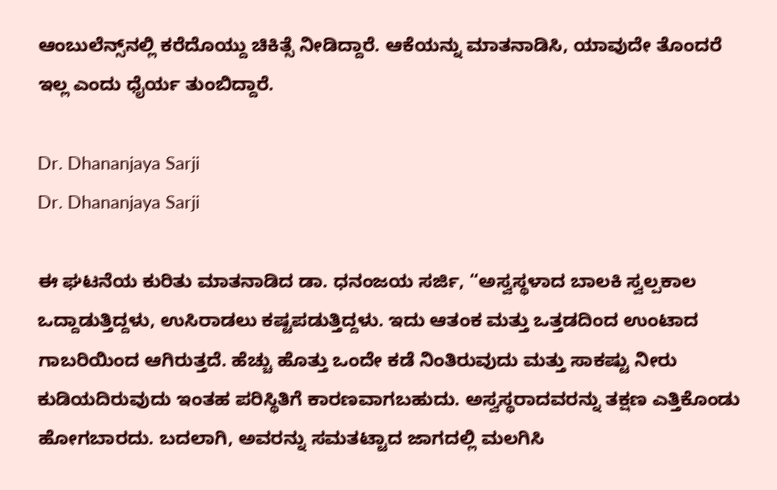ಆಂಬುಲೆನ್ಸ್‌ನಲ್ಲಿ ಕರೆದೊಯ್ದು ಚಿಕಿತ್ಸೆ ನೀಡಿದ್ದಾರೆ. ಆಕೆಯನ್ನು ಮಾತನಾಡಿಸಿ, ಯಾವುದೇ ತೊಂದರೆ ಇಲ್ಲ ಎಂದು ಧೈರ್ಯ ತುಂಬಿದ್ದಾರೆ.

Dr. Dhananjaya Sarji
Dr. Dhananjaya Sarji

ಈ ಘಟನೆಯ ಕುರಿತು ಮಾತನಾಡಿದ ಡಾ. ಧನಂಜಯ ಸರ್ಜಿ, “ಅಸ್ವಸ್ಥಳಾದ ಬಾಲಕಿ ಸ್ವಲ್ಪಕಾಲ ಒದ್ದಾಡುತ್ತಿದ್ದಳು, ಉಸಿರಾಡಲು ಕಷ್ಟಪಡುತ್ತಿದ್ದಳು. ಇದು ಆತಂಕ ಮತ್ತು ಒತ್ತಡದಿಂದ ಉಂಟಾದ ಗಾಬರಿಯಿಂದ ಆಗಿರುತ್ತದೆ. ಹೆಚ್ಚು ಹೊತ್ತು ಒಂದೇ ಕಡೆ ನಿಂತಿರುವುದು ಮತ್ತು ಸಾಕಷ್ಟು ನೀರು ಕುಡಿಯದಿರುವುದು ಇಂತಹ ಪರಿಸ್ಥಿತಿಗೆ ಕಾರಣವಾಗಬಹುದು. ಅಸ್ವಸ್ಥರಾದವರನ್ನು ತಕ್ಷಣ ಎತ್ತಿಕೊಂಡು ಹೋಗಬಾರದು. ಬದಲಾಗಿ, ಅವರನ್ನು ಸಮತಟ್ಟಾದ ಜಾಗದಲ್ಲಿ ಮಲಗಿಸಿ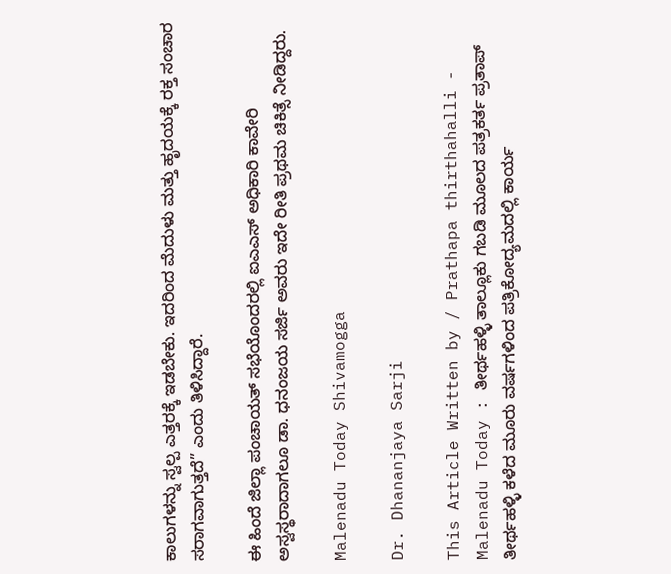ಕಾಲುಗಳನ್ನು ಸ್ವಲ್ಪ ಎತ್ತರಕ್ಕೆ ಇಡಬೇಕು. ಇದರಿಂದ ಮೆದುಳು ಮತ್ತು ಹೃದಯಕ್ಕೆ ರಕ್ತ ಸಂಚಾರ ಸರಾಗವಾಗುತ್ತದೆ” ಎಂದು ತಿಳಿಸಿದ್ದಾರೆ.

ಈ ಹಿಂದೆ ಜಿಲ್ಲಾ ಪಂಚಾಯತ್ ಸಭೆಯೊಂದರಲ್ಲಿ ಐಎಎಸ್ ಅಧಿಕಾರಿ ಕಾವೇರಿ ಅಸ್ವಸ್ಥರಾದಾಗಲೂ ಡಾ. ಧನಂಜಯ ಸರ್ಜಿ ಅವರು ಇದೇ ರೀತಿ ಪ್ರಥಮ ಚಿಕಿತ್ಸೆ ನೀಡಿದ್ದರು.

Malenadu Today Shivamogga

Dr. Dhananjaya Sarji

This Article Written by / Prathapa thirthahalli - Malenadu Today : ತೀರ್ಥಹಳ್ಳಿ ತಾಲ್ಲೂಕು ಗಬಡಿ ಮೂಲದ ಪತ್ರಕರ್ತ ಪ್ರತಾಪ್ ತೀರ್ಥಹಳ್ಳಿ ಕಳೆದ ಮೂರು ವರ್ಷಗಳಿಂದ ಪತ್ರಿಕೋದ್ಯಮದಲ್ಲಿ ಕಾರ್ಯ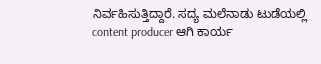ನಿರ್ವಹಿಸುತ್ತಿದ್ದಾರೆ. ಸದ್ಯ ಮಲೆನಾಡು ಟುಡೆಯಲ್ಲಿ content producer ಆಗಿ ಕಾರ್ಯ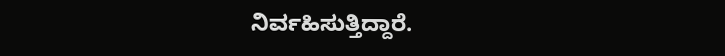ನಿರ್ವಹಿಸುತ್ತಿದ್ದಾರೆ.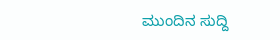ಮುಂದಿನ ಸುದ್ದಿ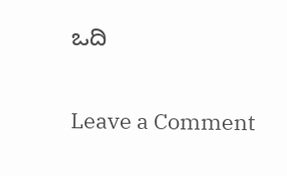ಒದಿ

Leave a Comment